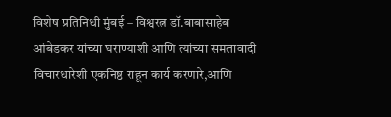विशेष प्रतिनिधी मुंबई – विश्वरत्न डॉ.बाबासाहेब आंबेडकर यांच्या घराण्याशी आणि त्यांच्या समतावादी विचारधारेशी एकनिष्ठ राहून कार्य करणारे,आणि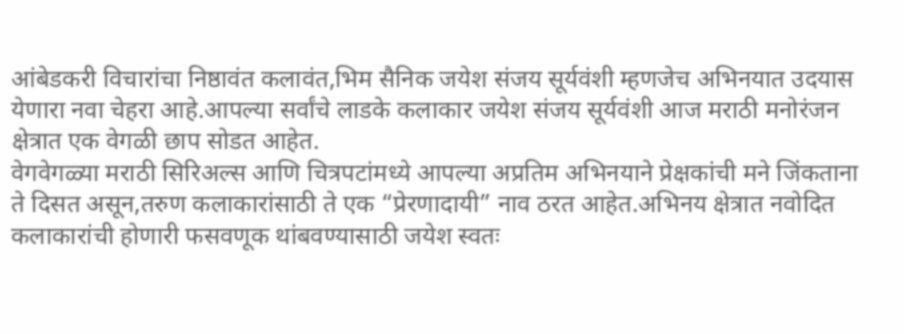आंबेडकरी विचारांचा निष्ठावंत कलावंत,भिम सैनिक जयेश संजय सूर्यवंशी म्हणजेच अभिनयात उदयास येणारा नवा चेहरा आहे.आपल्या सर्वांचे लाडके कलाकार जयेश संजय सूर्यवंशी आज मराठी मनोरंजन क्षेत्रात एक वेगळी छाप सोडत आहेत.
वेगवेगळ्या मराठी सिरिअल्स आणि चित्रपटांमध्ये आपल्या अप्रतिम अभिनयाने प्रेक्षकांची मने जिंकताना ते दिसत असून,तरुण कलाकारांसाठी ते एक “प्रेरणादायी” नाव ठरत आहेत.अभिनय क्षेत्रात नवोदित कलाकारांची होणारी फसवणूक थांबवण्यासाठी जयेश स्वतः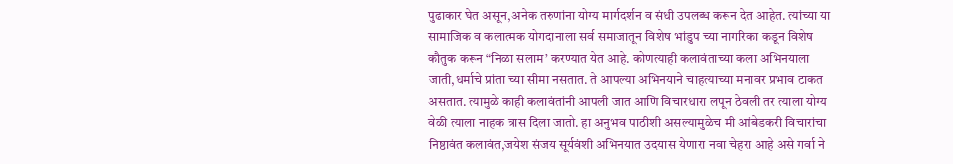पुढाकार घेत असून,अनेक तरुणांना योग्य मार्गदर्शन व संधी उपलब्ध करून देत आहेत. त्यांच्या या सामाजिक व कलात्मक योगदानाला सर्व समाजातून विशेष भांडुप च्या नागरिका कडून विशेष कौतुक करून “निळा सलाम’ करण्यात येत आहे. कोणत्याही कलावंताच्या कला अभिनयाला जाती,धर्माचे प्रांता च्या सीमा नसतात. ते आपल्या अभिनयाने चाहत्याच्या मनावर प्रभाव टाकत असतात. त्यामुळे काही कलावंतांनी आपली जात आणि विचारधारा लपून ठेवली तर त्याला योग्य वेळी त्याला नाहक त्रास दिला जातो. हा अनुभव पाठीशी असल्यामुळेच मी आंबेडकरी विचारांचा निष्ठावंत कलावंत,जयेश संजय सूर्यवंशी अभिनयात उदयास येणारा नवा चेहरा आहे असे गर्वा ने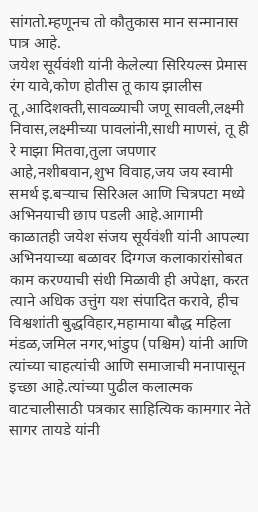सांगतो.म्हणूनच तो कौतुकास मान सन्मानास पात्र आहे.
जयेश सूर्यवंशी यांनी केलेल्या सिरियल्स प्रेमास रंग यावे,कोण होतीस तू काय झालीस तू,आदिशक्ती,सावळ्याची जणू सावली,लक्ष्मी निवास,लक्ष्मीच्या पावलांनी,साधी माणसं, तू ही रे माझा मितवा,तुला जपणार आहे,नशीबवान,शुभ विवाह,जय जय स्वामी समर्थ इ.बऱ्याच सिरिअल आणि चित्रपटा मध्ये अभिनयाची छाप पडली आहे.आगामी काळातही जयेश संजय सूर्यवंशी यांनी आपल्या अभिनयाच्या बळावर दिग्गज कलाकारांसोबत काम करण्याची संधी मिळावी ही अपेक्षा, करत त्याने अधिक उत्तुंग यश संपादित करावे, हीच विश्वशांती बुद्धविहार,महामाया बौद्ध महिला मंडळ,जमिल नगर,भांडुप (पश्चिम) यांनी आणि त्यांच्या चाहत्यांची आणि समाजाची मनापासून इच्छा आहे.त्यांच्या पुढील कलात्मक वाटचालीसाठी पत्रकार साहित्यिक कामगार नेते सागर तायडे यांनी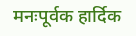मनःपूर्वक हार्दिक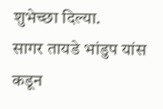शुभेच्छा दिल्या.
सागर तायडे भांडुप यांस कडून